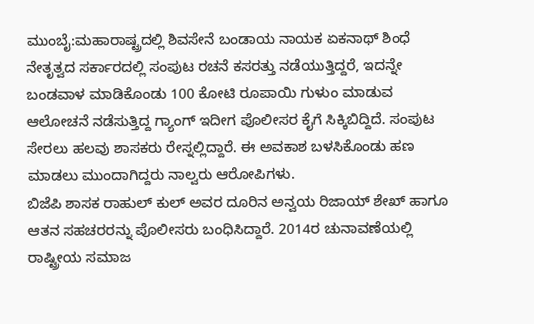ಮುಂಬೈ:ಮಹಾರಾಷ್ಟ್ರದಲ್ಲಿ ಶಿವಸೇನೆ ಬಂಡಾಯ ನಾಯಕ ಏಕನಾಥ್ ಶಿಂಧೆ ನೇತೃತ್ವದ ಸರ್ಕಾರದಲ್ಲಿ ಸಂಪುಟ ರಚನೆ ಕಸರತ್ತು ನಡೆಯುತ್ತಿದ್ದರೆ, ಇದನ್ನೇ ಬಂಡವಾಳ ಮಾಡಿಕೊಂಡು 100 ಕೋಟಿ ರೂಪಾಯಿ ಗುಳುಂ ಮಾಡುವ ಆಲೋಚನೆ ನಡೆಸುತ್ತಿದ್ದ ಗ್ಯಾಂಗ್ ಇದೀಗ ಪೊಲೀಸರ ಕೈಗೆ ಸಿಕ್ಕಿಬಿದ್ದಿದೆ. ಸಂಪುಟ ಸೇರಲು ಹಲವು ಶಾಸಕರು ರೇಸ್ನಲ್ಲಿದ್ದಾರೆ. ಈ ಅವಕಾಶ ಬಳಸಿಕೊಂಡು ಹಣ ಮಾಡಲು ಮುಂದಾಗಿದ್ದರು ನಾಲ್ವರು ಆರೋಪಿಗಳು.
ಬಿಜೆಪಿ ಶಾಸಕ ರಾಹುಲ್ ಕುಲ್ ಅವರ ದೂರಿನ ಅನ್ವಯ ರಿಜಾಯ್ ಶೇಖ್ ಹಾಗೂ ಆತನ ಸಹಚರರನ್ನು ಪೊಲೀಸರು ಬಂಧಿಸಿದ್ದಾರೆ. 2014ರ ಚುನಾವಣೆಯಲ್ಲಿ ರಾಷ್ಟ್ರೀಯ ಸಮಾಜ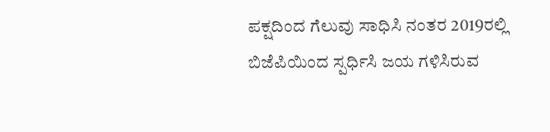ಪಕ್ಷದಿಂದ ಗೆಲುವು ಸಾಧಿಸಿ ನಂತರ 2019ರಲ್ಲಿ ಬಿಜೆಪಿಯಿಂದ ಸ್ಪರ್ಧಿಸಿ ಜಯ ಗಳಿಸಿರುವ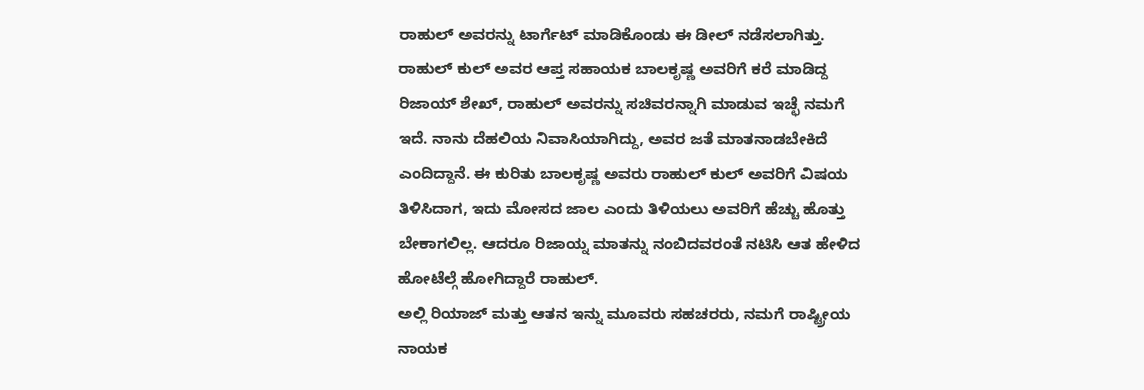ರಾಹುಲ್ ಅವರನ್ನು ಟಾರ್ಗೆಟ್ ಮಾಡಿಕೊಂಡು ಈ ಡೀಲ್ ನಡೆಸಲಾಗಿತ್ತು.
ರಾಹುಲ್ ಕುಲ್ ಅವರ ಆಪ್ತ ಸಹಾಯಕ ಬಾಲಕೃಷ್ಣ ಅವರಿಗೆ ಕರೆ ಮಾಡಿದ್ದ ರಿಜಾಯ್ ಶೇಖ್, ರಾಹುಲ್ ಅವರನ್ನು ಸಚಿವರನ್ನಾಗಿ ಮಾಡುವ ಇಚ್ಛೆ ನಮಗೆ ಇದೆ. ನಾನು ದೆಹಲಿಯ ನಿವಾಸಿಯಾಗಿದ್ದು, ಅವರ ಜತೆ ಮಾತನಾಡಬೇಕಿದೆ ಎಂದಿದ್ದಾನೆ. ಈ ಕುರಿತು ಬಾಲಕೃಷ್ಣ ಅವರು ರಾಹುಲ್ ಕುಲ್ ಅವರಿಗೆ ವಿಷಯ ತಿಳಿಸಿದಾಗ, ಇದು ಮೋಸದ ಜಾಲ ಎಂದು ತಿಳಿಯಲು ಅವರಿಗೆ ಹೆಚ್ಚು ಹೊತ್ತು ಬೇಕಾಗಲಿಲ್ಲ. ಆದರೂ ರಿಜಾಯ್ನ ಮಾತನ್ನು ನಂಬಿದವರಂತೆ ನಟಿಸಿ ಆತ ಹೇಳಿದ ಹೋಟೆಲ್ಗೆ ಹೋಗಿದ್ದಾರೆ ರಾಹುಲ್.
ಅಲ್ಲಿ ರಿಯಾಜ್ ಮತ್ತು ಆತನ ಇನ್ನು ಮೂವರು ಸಹಚರರು, ನಮಗೆ ರಾಷ್ಟ್ರೀಯ ನಾಯಕ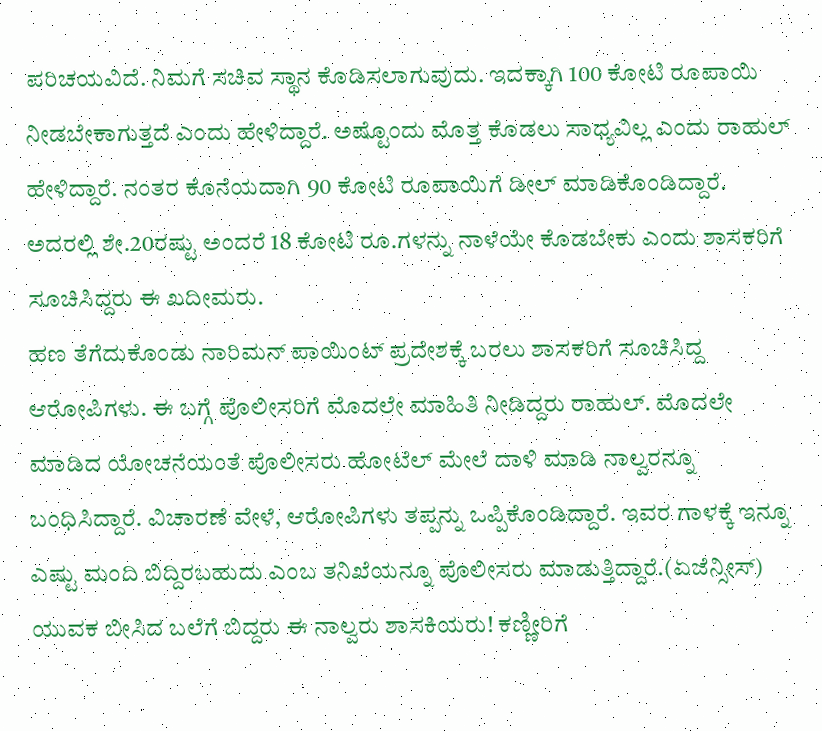ಪರಿಚಯವಿದೆ. ನಿಮಗೆ ಸಚಿವ ಸ್ಥಾನ ಕೊಡಿಸಲಾಗುವುದು. ಇದಕ್ಕಾಗಿ 100 ಕೋಟಿ ರೂಪಾಯಿ ನೀಡಬೇಕಾಗುತ್ತದೆ ಎಂದು ಹೇಳಿದ್ದಾರೆ. ಅಷ್ಟೊಂದು ಮೊತ್ತ ಕೊಡಲು ಸಾಧ್ಯವಿಲ್ಲ ಎಂದು ರಾಹುಲ್ ಹೇಳಿದ್ದಾರೆ. ನಂತರ ಕೊನೆಯದಾಗಿ 90 ಕೋಟಿ ರೂಪಾಯಿಗೆ ಡೀಲ್ ಮಾಡಿಕೊಂಡಿದ್ದಾರೆ. ಅದರಲ್ಲಿ ಶೇ.20ರಷ್ಟು ಅಂದರೆ 18 ಕೋಟಿ ರೂ.ಗಳನ್ನು ನಾಳೆಯೇ ಕೊಡಬೇಕು ಎಂದು ಶಾಸಕರಿಗೆ ಸೂಚಿಸಿದ್ದರು ಈ ಖದೀಮರು.
ಹಣ ತೆಗೆದುಕೊಂಡು ನಾರಿಮನ್ ಪಾಯಿಂಟ್ ಪ್ರದೇಶಕ್ಕೆ ಬರಲು ಶಾಸಕರಿಗೆ ಸೂಚಿಸಿದ್ದ ಆರೋಪಿಗಳು. ಈ ಬಗ್ಗೆ ಪೊಲೀಸರಿಗೆ ಮೊದಲೇ ಮಾಹಿತಿ ನೀಡಿದ್ದರು ರಾಹುಲ್. ಮೊದಲೇ ಮಾಡಿದ ಯೋಚನೆಯಂತೆ ಪೊಲೀಸರು ಹೋಟೆಲ್ ಮೇಲೆ ದಾಳಿ ಮಾಡಿ ನಾಲ್ವರನ್ನೂ ಬಂಧಿಸಿದ್ದಾರೆ. ವಿಚಾರಣೆ ವೇಳೆ, ಆರೋಪಿಗಳು ತಪ್ಪನ್ನು ಒಪ್ಪಿಕೊಂಡಿದ್ದಾರೆ. ಇವರ ಗಾಳಕ್ಕೆ ಇನ್ನೂ ಎಷ್ಟು ಮಂದಿ ಬಿದ್ದಿರಬಹುದು ಎಂಬ ತನಿಖೆಯನ್ನೂ ಪೊಲೀಸರು ಮಾಡುತ್ತಿದ್ದಾರೆ.(ಏಜೆನ್ಸೀಸ್)
ಯುವಕ ಬೀಸಿದ ಬಲೆಗೆ ಬಿದ್ದರು ಈ ನಾಲ್ವರು ಶಾಸಕಿಯರು! ಕಣ್ಣೀರಿಗೆ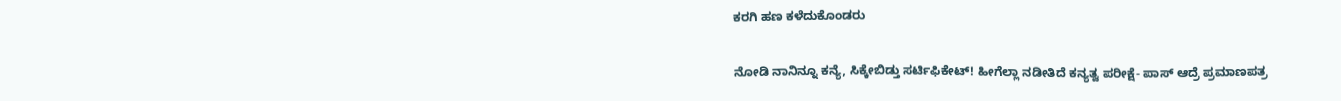ಕರಗಿ ಹಣ ಕಳೆದುಕೊಂಡರು

ನೋಡಿ ನಾನಿನ್ನೂ ಕನ್ಯೆ, ಸಿಕ್ಕೇಬಿಡ್ತು ಸರ್ಟಿಫಿಕೇಟ್! ಹೀಗೆಲ್ಲಾ ನಡೀತಿದೆ ಕನ್ಯತ್ವ ಪರೀಕ್ಷೆ- ಪಾಸ್ ಆದ್ರೆ ಪ್ರಮಾಣಪತ್ರ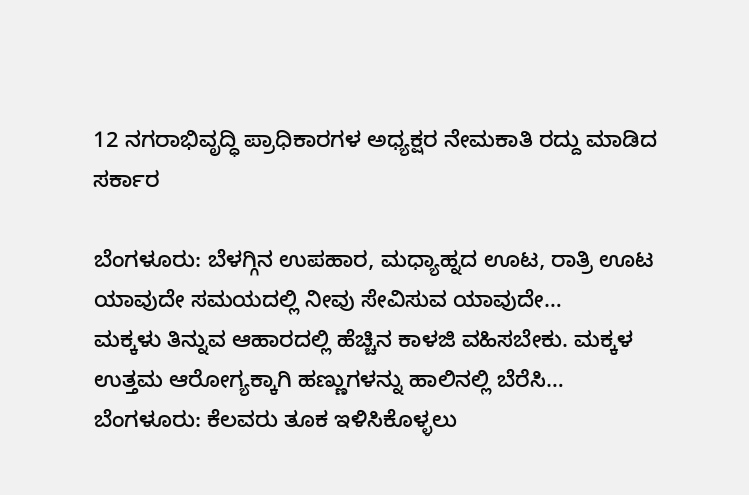12 ನಗರಾಭಿವೃದ್ಧಿ ಪ್ರಾಧಿಕಾರಗಳ ಅಧ್ಯಕ್ಷರ ನೇಮಕಾತಿ ರದ್ದು ಮಾಡಿದ ಸರ್ಕಾರ

ಬೆಂಗಳೂರು: ಬೆಳಗ್ಗಿನ ಉಪಹಾರ, ಮಧ್ಯಾಹ್ನದ ಊಟ, ರಾತ್ರಿ ಊಟ ಯಾವುದೇ ಸಮಯದಲ್ಲಿ ನೀವು ಸೇವಿಸುವ ಯಾವುದೇ…
ಮಕ್ಕಳು ತಿನ್ನುವ ಆಹಾರದಲ್ಲಿ ಹೆಚ್ಚಿನ ಕಾಳಜಿ ವಹಿಸಬೇಕು. ಮಕ್ಕಳ ಉತ್ತಮ ಆರೋಗ್ಯಕ್ಕಾಗಿ ಹಣ್ಣುಗಳನ್ನು ಹಾಲಿನಲ್ಲಿ ಬೆರೆಸಿ…
ಬೆಂಗಳೂರು: ಕೆಲವರು ತೂಕ ಇಳಿಸಿಕೊಳ್ಳಲು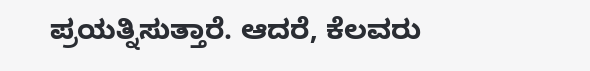ಪ್ರಯತ್ನಿಸುತ್ತಾರೆ. ಆದರೆ, ಕೆಲವರು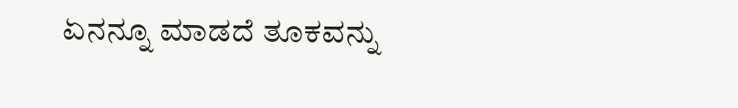ಏನನ್ನೂ ಮಾಡದೆ ತೂಕವನ್ನು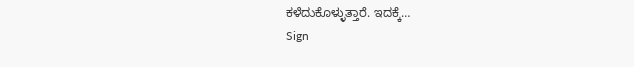ಕಳೆದುಕೊಳ್ಳುತ್ತಾರೆ. ಇದಕ್ಕೆ…
Sign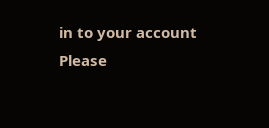in to your account
Please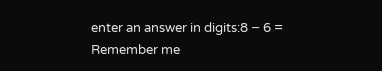enter an answer in digits:8 − 6 =
Remember me